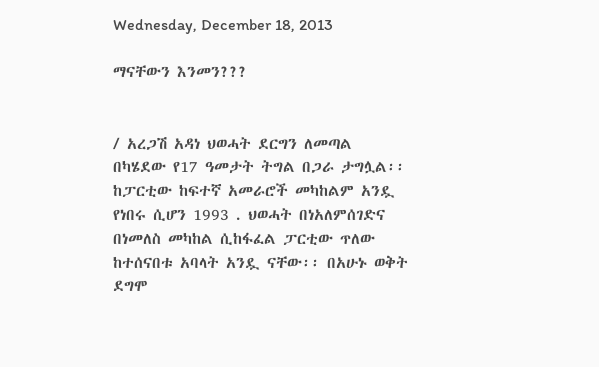Wednesday, December 18, 2013

ማናቸውን እንመን???


/ አረጋሽ አዳነ ህወሓት ደርግን ለመጣል በካሄደው የ17 ዓመታት ትግል በጋራ ታግሏል፡፡ከፓርቲው ከፍተኛ አመራሮች መካከልም አንዷ የነበሩ ሲሆን 1993 . ህወሓት በነአለምሰገድና በነመለስ መካከል ሲከፋፈል ፓርቲው ጥለው ከተሰናበቱ አባላት አንዷ ናቸው፡፡ በአሁኑ ወቅት ደግሞ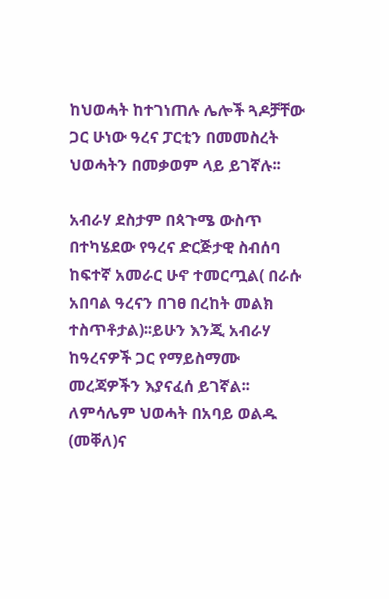ከህወሓት ከተገነጠሉ ሌሎች ጓዶቻቸው ጋር ሁነው ዓረና ፓርቲን በመመስረት ህወሓትን በመቃወም ላይ ይገኛሉ፡፡

አብራሃ ደስታም በጳጉሜ ውስጥ በተካሄደው የዓረና ድርጅታዊ ስብሰባ ከፍተኛ አመራር ሁኖ ተመርጧል( በራሱ አበባል ዓረናን በገፀ በረከት መልክ ተስጥቶታል)፡፡ይሁን እንጂ አብራሃ ከዓረናዎች ጋር የማይስማሙ መረጃዎችን እያናፈሰ ይገኛል፡፡ለምሳሌም ህወሓት በአባይ ወልዱ (መቐለ)ና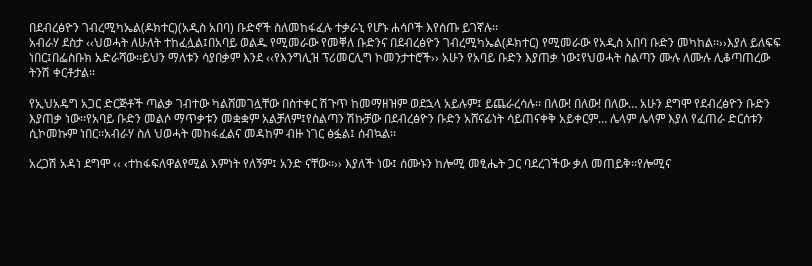በደብረፅዮን ገብረሚካኤል(ዶክተር)(አዲስ አበባ) ቡድኖች ስለመከፋፈሉ ተቃራኒ የሆኑ ሐሳቦች እየሰጡ ይገኛሉ፡፡
አብራሃ ደስታ ‹‹ህወሓት ለሁለት ተከፈሏል፤በአባይ ወልዱ የሚመራው የመቐለ ቡድንና በደብረፅዮን ገብረሚካኤል(ዶክተር) የሚመራው የአዲስ አበባ ቡድን መካከል፡፡››እያለ ይለፍፍ ነበር፤በፌስቡክ አድራሻው፡፡ይህን ማለቱን ሳያበቃም እንደ ‹‹የእንግሊዝ ፕሪመርሊግ ኮመንታተሮች›› አሁን የአባይ ቡድን እያጠቃ ነው፤የህወሓት ስልጣን ሙሉ ለሙሉ ሊቆጣጠረው ትንሽ ቀርቶታል፡፡

የኢህአዴግ አጋር ድርጅቶች ጣልቃ ገብተው ካልሸመገሏቸው በስተቀር ሽጉጥ ከመማዘዝም ወደኋላ አይሉም፤ ይጨራረሳሉ፡፡ በለው! በለው! በለው… አሁን ደግሞ የደብረፅዮን ቡድን እያጠቃ ነው፡፡የአባይ ቡድን መልሶ ማጥቃቱን መቋቋም አልቻለም፤የስልጣን ሽኩቻው በደብረፅዮን ቡድን አሸናፊነት ሳይጠናቀቅ አይቀርም… ሌላም ሌላም እያለ የፈጠራ ድርሰቱን ሲኮመኩም ነበር፡፡አብራሃ ስለ ህወሓት መከፋፈልና መዳከም ብዙ ነገር ፅፏል፤ ሰብኳል፡፡

አረጋሽ አዳነ ደግሞ ‹‹ ‹ተከፋፍለዋልየሚል እምነት የለኝም፤ አንድ ናቸው፡፡›› እያለች ነው፤ ሰሙኑን ከሎሚ መፂሔት ጋር ባደረገችው ቃለ መጠይቅ፡፡የሎሚና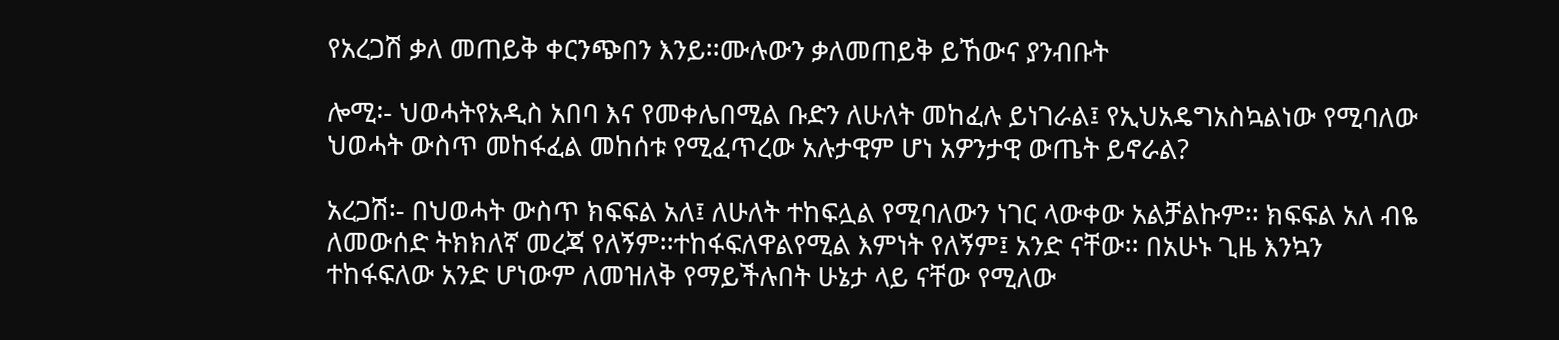የአረጋሽ ቃለ መጠይቅ ቀርንጭበን እንይ፡፡ሙሉውን ቃለመጠይቅ ይኸውና ያንብቡት

ሎሚ፡- ህወሓትየአዲስ አበባ እና የመቀሌበሚል ቡድን ለሁለት መከፈሉ ይነገራል፤ የኢህአዴግአስኳልነው የሚባለው ህወሓት ውስጥ መከፋፈል መከሰቱ የሚፈጥረው አሉታዊም ሆነ አዎንታዊ ውጤት ይኖራል?

አረጋሽ፡- በህወሓት ውስጥ ክፍፍል አለ፤ ለሁለት ተከፍሏል የሚባለውን ነገር ላውቀው አልቻልኩም፡፡ ክፍፍል አለ ብዬ ለመውሰድ ትክክለኛ መረጃ የለኝም፡፡ተከፋፍለዋልየሚል እምነት የለኝም፤ አንድ ናቸው፡፡ በአሁኑ ጊዜ እንኳን ተከፋፍለው አንድ ሆነውም ለመዝለቅ የማይችሉበት ሁኔታ ላይ ናቸው የሚለው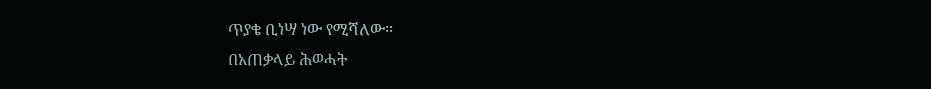ጥያቄ ቢነሣ ነው የሚሻለው፡፡
በአጠቃላይ ሕወሓት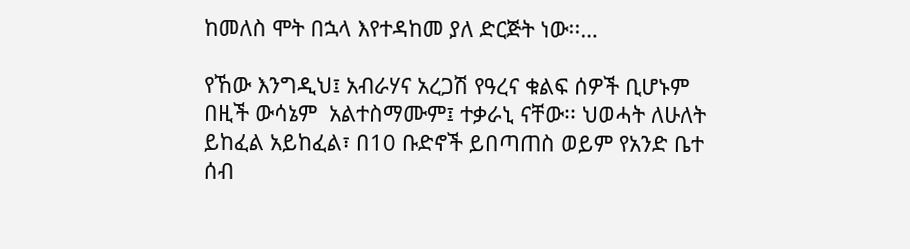ከመለስ ሞት በኋላ እየተዳከመ ያለ ድርጅት ነው፡፡…

የኸው እንግዲህ፤ አብራሃና አረጋሽ የዓረና ቁልፍ ሰዎች ቢሆኑም በዚች ውሳኔም  አልተስማሙም፤ ተቃራኒ ናቸው፡፡ ህወሓት ለሁለት ይከፈል አይከፈል፣ በ10 ቡድኖች ይበጣጠስ ወይም የአንድ ቤተ ሰብ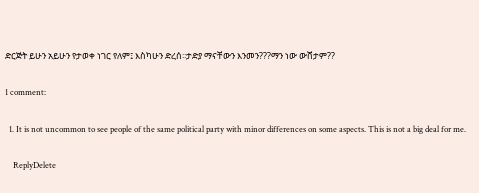ድርጅት ይሁን አይሁን የታወቀ ነገር የለም፤ እስካሁን ድረሰ፡፡ታድያ ማናቸውን እንመን???ማን ነው ውሸታም??

1 comment:

  1. It is not uncommon to see people of the same political party with minor differences on some aspects. This is not a big deal for me.

    ReplyDelete